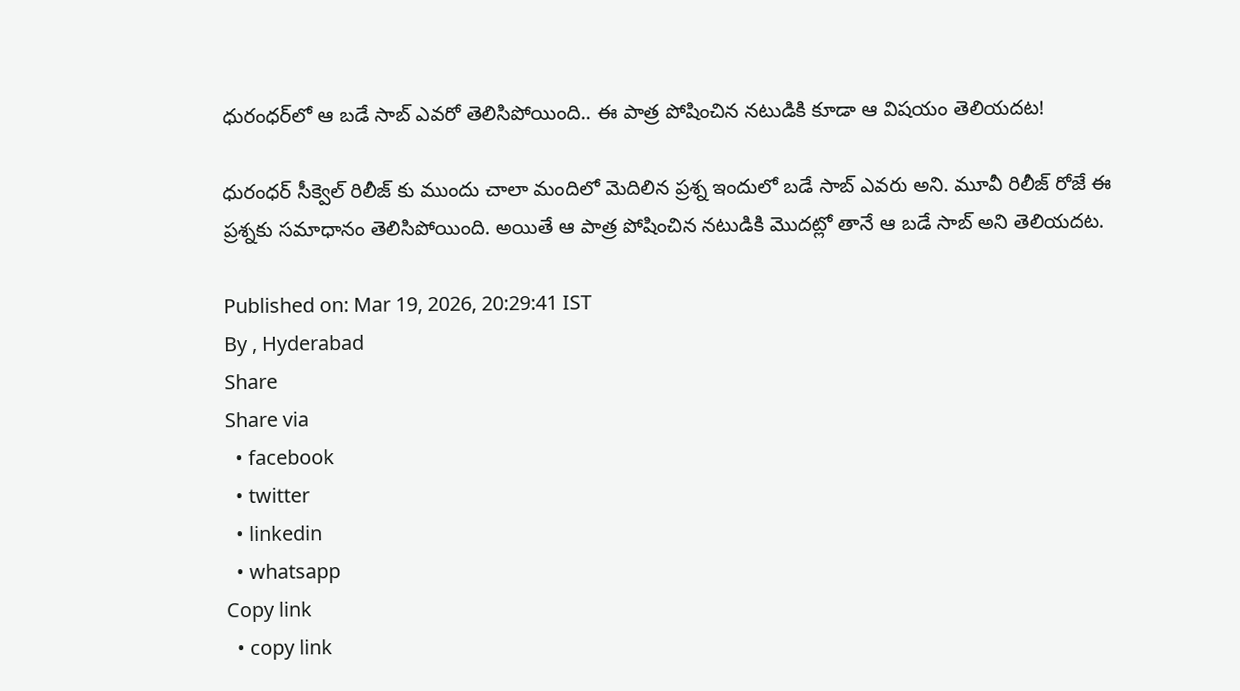ధురంధర్‌లో ఆ బడే సాబ్ ఎవరో తెలిసిపోయింది.. ఈ పాత్ర పోషించిన నటుడికి కూడా ఆ విషయం తెలియదట!

ధురంధర్ సీక్వెల్ రిలీజ్ కు ముందు చాలా మందిలో మెదిలిన ప్రశ్న ఇందులో బడే సాబ్ ఎవరు అని. మూవీ రిలీజ్ రోజే ఈ ప్రశ్నకు సమాధానం తెలిసిపోయింది. అయితే ఆ పాత్ర పోషించిన నటుడికి మొదట్లో తానే ఆ బడే సాబ్ అని తెలియదట.

Published on: Mar 19, 2026, 20:29:41 IST
By , Hyderabad
Share
Share via
  • facebook
  • twitter
  • linkedin
  • whatsapp
Copy link
  • copy link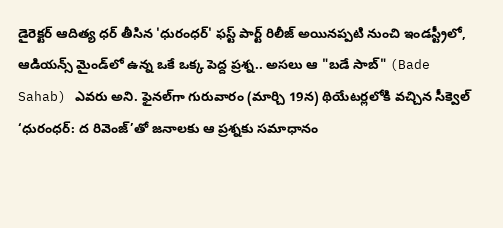డైరెక్టర్ ఆదిత్య ధర్ తీసిన 'ధురంధర్' ఫస్ట్ పార్ట్ రిలీజ్ అయినప్పటి నుంచి ఇండస్ట్రీలో, ఆడియన్స్ మైండ్‌లో ఉన్న ఒకే ఒక్క పెద్ద ప్రశ్న.. అసలు ఆ "బడే సాబ్" (Bade Sahab) ఎవరు అని. ఫైనల్‌గా గురువారం (మార్చి 19న) థియేటర్లలోకి వచ్చిన సీక్వెల్ ‘ధురంధర్: ద రివెంజ్’తో జనాలకు ఆ ప్రశ్నకు సమాధానం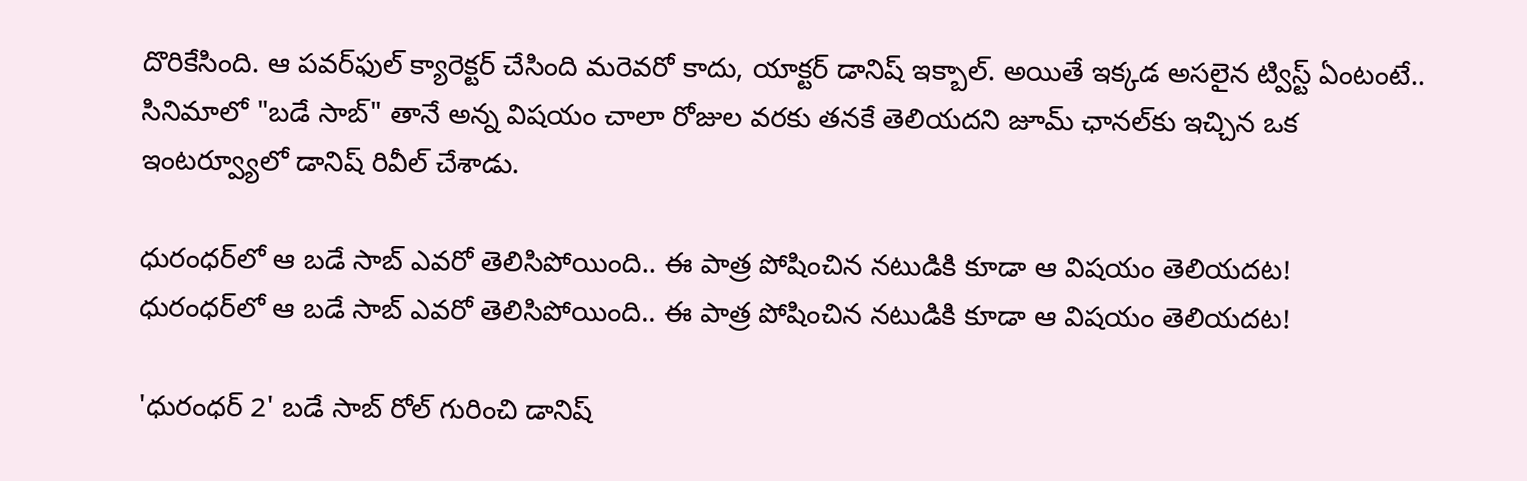దొరికేసింది. ఆ పవర్‌ఫుల్ క్యారెక్టర్ చేసింది మరెవరో కాదు, యాక్టర్ డానిష్ ఇక్బాల్. అయితే ఇక్కడ అసలైన ట్విస్ట్ ఏంటంటే.. సినిమాలో "బడే సాబ్" తానే అన్న విషయం చాలా రోజుల వరకు తనకే తెలియదని జూమ్ ఛానల్‌కు ఇచ్చిన ఒక ఇంటర్వ్యూలో డానిష్ రివీల్ చేశాడు.

ధురంధర్‌లో ఆ బడే సాబ్ ఎవరో తెలిసిపోయింది.. ఈ పాత్ర పోషించిన నటుడికి కూడా ఆ విషయం తెలియదట!
ధురంధర్‌లో ఆ బడే సాబ్ ఎవరో తెలిసిపోయింది.. ఈ పాత్ర పోషించిన నటుడికి కూడా ఆ విషయం తెలియదట!

'ధురంధర్ 2' బడే సాబ్ రోల్ గురించి డానిష్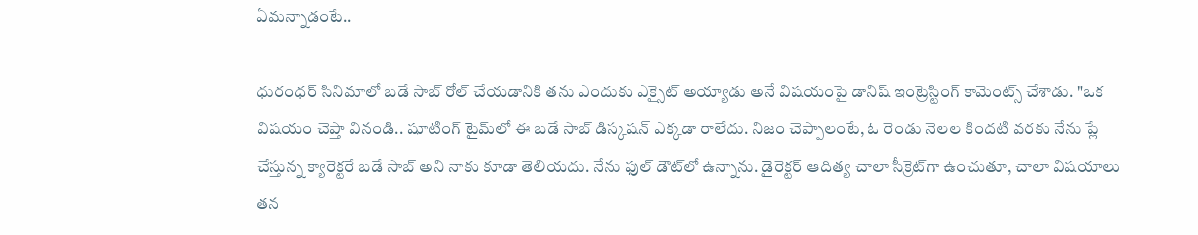ఏమన్నాడంటే..

ధురంధర్ సినిమాలో బడే సాబ్ రోల్ చేయడానికి తను ఎందుకు ఎక్సైట్ అయ్యాడు అనే విషయంపై డానిష్ ఇంట్రెస్టింగ్ కామెంట్స్ చేశాడు. "ఒక విషయం చెప్తా వినండి.. షూటింగ్ టైమ్‌లో ఈ బడే సాబ్ డిస్కషన్ ఎక్కడా రాలేదు. నిజం చెప్పాలంటే, ఓ రెండు నెలల కిందటి వరకు నేను ప్లే చేస్తున్న క్యారెక్టరే బడే సాబ్ అని నాకు కూడా తెలియదు. నేను ఫుల్ డౌట్‌లో ఉన్నాను. డైరెక్టర్ ఆదిత్య చాలా సీక్రెట్‌గా ఉంచుతూ, చాలా విషయాలు తన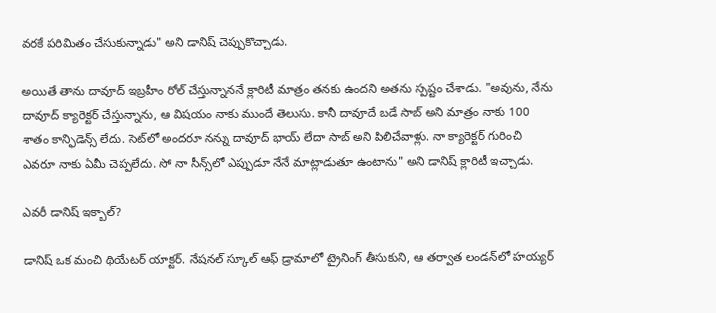వరకే పరిమితం చేసుకున్నాడు" అని డానిష్ చెప్పుకొచ్చాడు.

అయితే తాను దావూద్ ఇబ్రహీం రోల్ చేస్తున్నాననే క్లారిటీ మాత్రం తనకు ఉందని అతను స్పష్టం చేశాడు. "అవును, నేను దావూద్ క్యారెక్టర్ చేస్తున్నాను, ఆ విషయం నాకు ముందే తెలుసు. కానీ దావూదే బడే సాబ్ అని మాత్రం నాకు 100 శాతం కాన్ఫిడెన్స్ లేదు. సెట్‌లో అందరూ నన్ను దావూద్ భాయ్ లేదా సాబ్ అని పిలిచేవాళ్లు. నా క్యారెక్టర్ గురించి ఎవరూ నాకు ఏమీ చెప్పలేదు. సో నా సీన్స్‌లో ఎప్పుడూ నేనే మాట్లాడుతూ ఉంటాను" అని డానిష్ క్లారిటీ ఇచ్చాడు.

ఎవరీ డానిష్ ఇక్బాల్?

డానిష్ ఒక మంచి థియేటర్ యాక్టర్. నేషనల్ స్కూల్ ఆఫ్ డ్రామాలో ట్రైనింగ్ తీసుకుని, ఆ తర్వాత లండన్‌లో హయ్యర్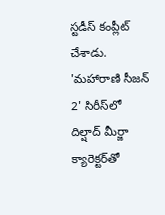స్టడీస్ కంప్లీట్ చేశాడు. 'మహారాణి సీజన్ 2' సిరీస్‌లో దిల్షాద్ మీర్జా క్యారెక్టర్‌తో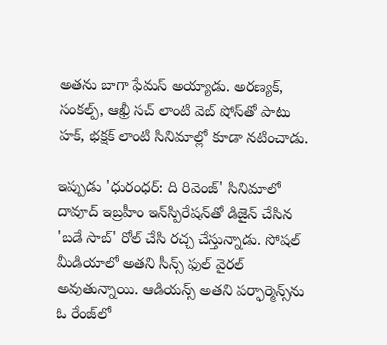అతను బాగా ఫేమస్ అయ్యాడు. అరణ్యక్, సంకల్ప్, ఆఖ్రీ సచ్ లాంటి వెబ్ షోస్‌తో పాటు హక్, భక్షక్ లాంటి సినిమాల్లో కూడా నటించాడు.

ఇప్పుడు 'ధురంధర్: ది రివెంజ్' సినిమాలో దావూద్ ఇబ్రహీం ఇన్‌స్పిరేషన్‌తో డిజైన్ చేసిన 'బడే సాబ్' రోల్ చేసి రచ్చ చేస్తున్నాడు. సోషల్ మీడియాలో అతని సీన్స్ ఫుల్ వైరల్ అవుతున్నాయి. ఆడియన్స్ అతని పర్ఫార్మెన్స్‌ను ఓ రేంజ్‌లో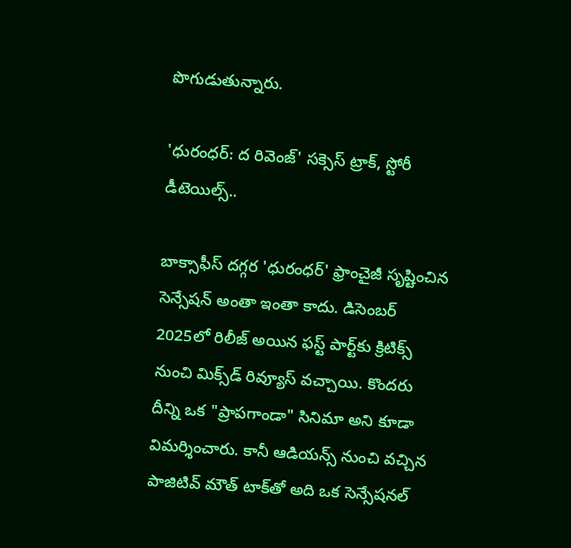పొగుడుతున్నారు.

'ధురంధర్: ద రివెంజ్' సక్సెస్ ట్రాక్, స్టోరీ డీటెయిల్స్..

బాక్సాఫీస్ దగ్గర 'ధురంధర్' ఫ్రాంచైజీ సృష్టించిన సెన్సేషన్ అంతా ఇంతా కాదు. డిసెంబర్ 2025లో రిలీజ్ అయిన ఫస్ట్ పార్ట్‌కు క్రిటిక్స్ నుంచి మిక్స్‌డ్ రివ్యూస్ వచ్చాయి. కొందరు దీన్ని ఒక "ప్రాపగాండా" సినిమా అని కూడా విమర్శించారు. కానీ ఆడియన్స్ నుంచి వచ్చిన పాజిటివ్ మౌత్ టాక్‌తో అది ఒక సెన్సేషనల్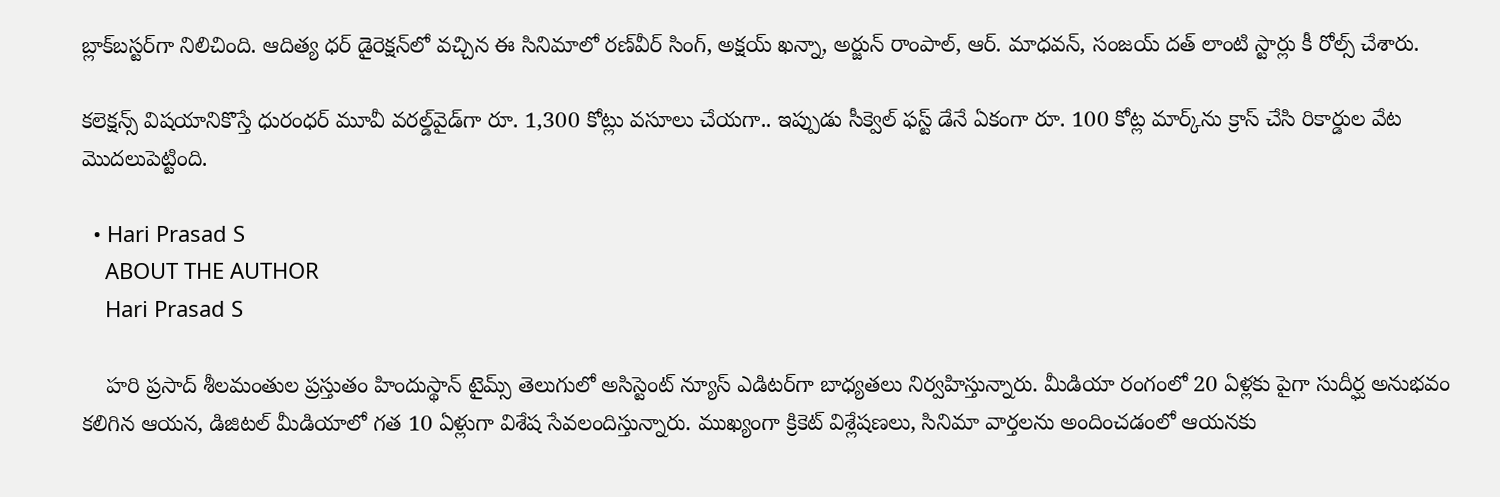బ్లాక్‌బస్టర్‌గా నిలిచింది. ఆదిత్య ధర్ డైరెక్షన్‌లో వచ్చిన ఈ సినిమాలో రణ్‌వీర్ సింగ్, అక్షయ్ ఖన్నా, అర్జున్ రాంపాల్, ఆర్. మాధవన్, సంజయ్ దత్ లాంటి స్టార్లు కీ రోల్స్ చేశారు.

కలెక్షన్స్ విషయానికొస్తే ధురంధర్ మూవీ వరల్డ్‌వైడ్‌గా రూ. 1,300 కోట్లు వసూలు చేయగా.. ఇప్పుడు సీక్వెల్ ఫస్ట్ డేనే ఏకంగా రూ. 100 కోట్ల మార్క్‌ను క్రాస్ చేసి రికార్డుల వేట మొదలుపెట్టింది.

  • Hari Prasad S
    ABOUT THE AUTHOR
    Hari Prasad S

    హరి ప్రసాద్ శీలమంతుల ప్రస్తుతం హిందుస్థాన్ టైమ్స్ తెలుగులో అసిస్టెంట్ న్యూస్ ఎడిటర్‌గా బాధ్యతలు నిర్వహిస్తున్నారు. మీడియా రంగంలో 20 ఏళ్లకు పైగా సుదీర్ఘ అనుభవం కలిగిన ఆయన, డిజిటల్ మీడియాలో గత 10 ఏళ్లుగా విశేష సేవలందిస్తున్నారు. ముఖ్యంగా క్రికెట్ విశ్లేషణలు, సినిమా వార్తలను అందించడంలో ఆయనకు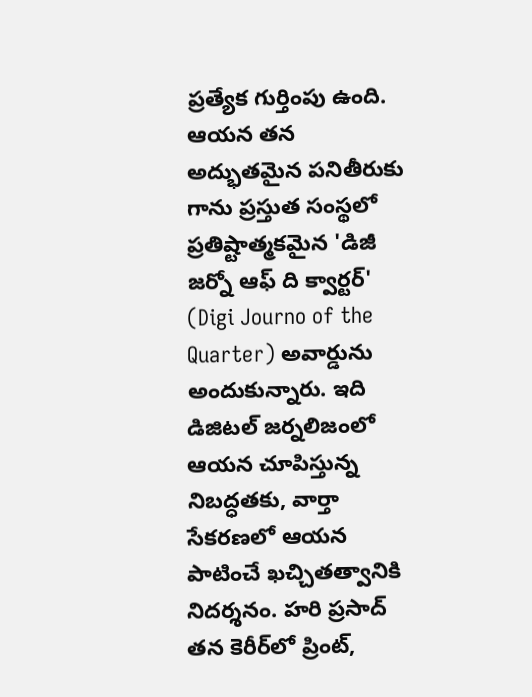ప్రత్యేక గుర్తింపు ఉంది. ఆయన తన అద్భుతమైన పనితీరుకు గాను ప్రస్తుత సంస్థలో ప్రతిష్టాత్మకమైన 'డిజీ జర్నో ఆఫ్ ది క్వార్టర్' (Digi Journo of the Quarter) అవార్డును అందుకున్నారు. ఇది డిజిటల్ జర్నలిజంలో ఆయన చూపిస్తున్న నిబద్ధతకు, వార్తా సేకరణలో ఆయన పాటించే ఖచ్చితత్వానికి నిదర్శనం. హరి ప్రసాద్ తన కెరీర్‌లో ప్రింట్,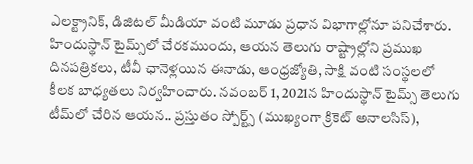ఎలక్ట్రానిక్, డిజిటల్ మీడియా వంటి మూడు ప్రధాన విభాగాల్లోనూ పనిచేశారు. హిందుస్థాన్ టైమ్స్‌లో చేరకముందు, ఆయన తెలుగు రాష్ట్రాల్లోని ప్రముఖ దినపత్రికలు, టీవీ ఛానెళ్లయిన ఈనాడు, ఆంధ్రజ్యోతి, సాక్షి వంటి సంస్థలలో కీలక బాధ్యతలు నిర్వహించారు. నవంబర్ 1, 2021న హిందుస్థాన్ టైమ్స్ తెలుగు టీమ్‌లో చేరిన ఆయన.. ప్రస్తుతం స్పోర్ట్స్ (ముఖ్యంగా క్రికెట్ అనాలసిస్),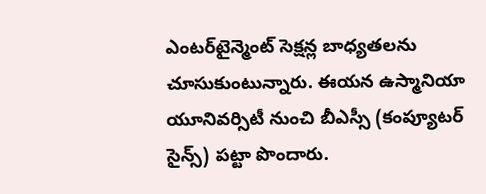ఎంటర్‌టైన్మెంట్ సెక్షన్ల బాధ్యతలను చూసుకుంటున్నారు. ఈయన ఉస్మానియా యూనివర్సిటీ నుంచి బీఎస్సీ (కంప్యూటర్ సైన్స్) పట్టా పొందారు.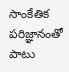సాంకేతిక పరిజ్ఞానంతో పాటు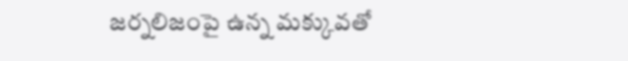జర్నలిజంపై ఉన్న మక్కువతో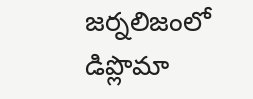జర్నలిజంలో డిప్లొమా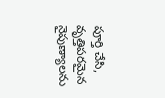పూర్తి చేసి, వృత్తిపరమైన నైపుణ్యాలను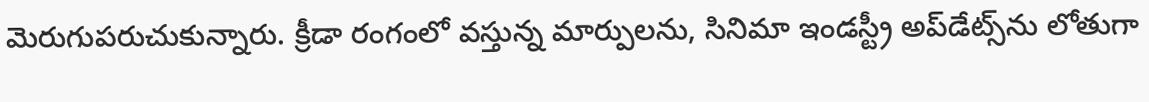మెరుగుపరుచుకున్నారు. క్రీడా రంగంలో వస్తున్న మార్పులను, సినిమా ఇండస్ట్రీ అప్‌డేట్స్‌ను లోతుగా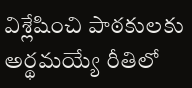విశ్లేషించి పాఠకులకు అర్థమయ్యే రీతిలో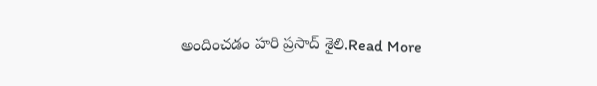అందించడం హరి ప్రసాద్ శైలి.Read More